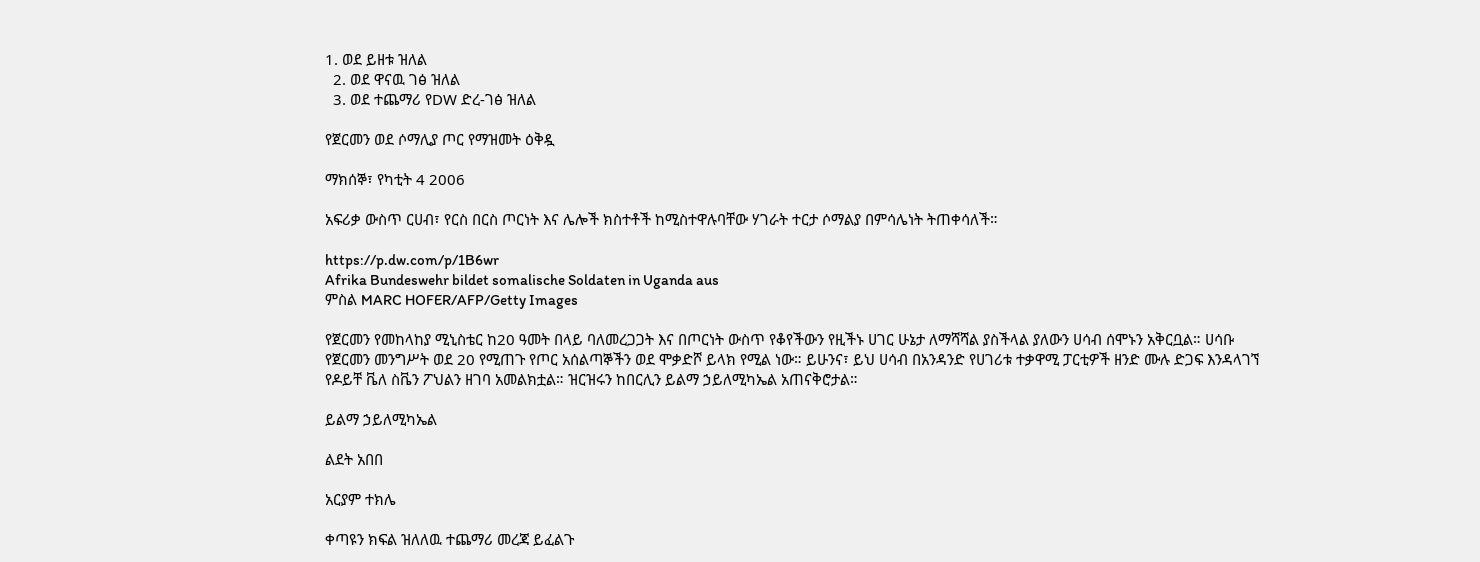1. ወደ ይዘቱ ዝለል
  2. ወደ ዋናዉ ገፅ ዝለል
  3. ወደ ተጨማሪ የDW ድረ-ገፅ ዝለል

የጀርመን ወደ ሶማሊያ ጦር የማዝመት ዕቅዷ

ማክሰኞ፣ የካቲት 4 2006

አፍሪቃ ውስጥ ርሀብ፣ የርስ በርስ ጦርነት እና ሌሎች ክስተቶች ከሚስተዋሉባቸው ሃገራት ተርታ ሶማልያ በምሳሌነት ትጠቀሳለች።

https://p.dw.com/p/1B6wr
Afrika Bundeswehr bildet somalische Soldaten in Uganda aus
ምስል MARC HOFER/AFP/Getty Images

የጀርመን የመከላከያ ሚኒስቴር ከ20 ዓመት በላይ ባለመረጋጋት እና በጦርነት ውስጥ የቆየችውን የዚችኑ ሀገር ሁኔታ ለማሻሻል ያስችላል ያለውን ሀሳብ ሰሞኑን አቅርቧል። ሀሳቡ የጀርመን መንግሥት ወደ 20 የሚጠጉ የጦር አሰልጣኞችን ወደ ሞቃድሾ ይላክ የሚል ነው። ይሁንና፣ ይህ ሀሳብ በአንዳንድ የሀገሪቱ ተቃዋሚ ፓርቲዎች ዘንድ ሙሉ ድጋፍ እንዳላገኘ የዶይቸ ቬለ ስቬን ፖህልን ዘገባ አመልክቷል። ዝርዝሩን ከበርሊን ይልማ ኃይለሚካኤል አጠናቅሮታል።

ይልማ ኃይለሚካኤል

ልደት አበበ

አርያም ተክሌ

ቀጣዩን ክፍል ዝለለዉ ተጨማሪ መረጃ ይፈልጉ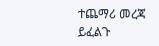ተጨማሪ መረጃ ይፈልጉ